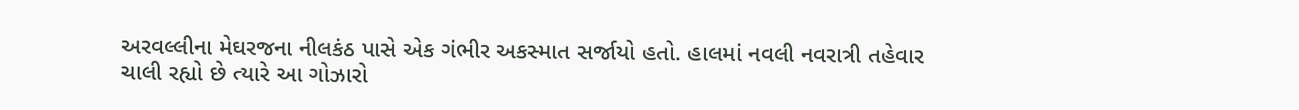અરવલ્લીના મેઘરજના નીલકંઠ પાસે એક ગંભીર અકસ્માત સર્જાયો હતો. હાલમાં નવલી નવરાત્રી તહેવાર ચાલી રહ્યો છે ત્યારે આ ગોઝારો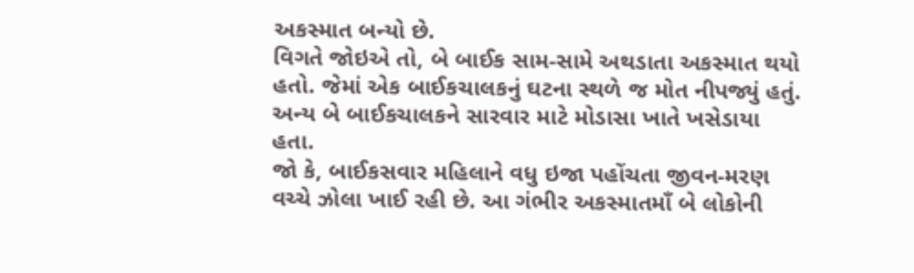અકસ્માત બન્યો છે.
વિગતે જોઇએ તો, બે બાઈક સામ-સામે અથડાતા અકસ્માત થયો હતો. જેમાં એક બાઈકચાલકનું ઘટના સ્થળે જ મોત નીપજ્યું હતું. અન્ય બે બાઈકચાલકને સારવાર માટે મોડાસા ખાતે ખસેડાયા હતા.
જો કે, બાઈકસવાર મહિલાને વધુ ઇજા પહોંચતા જીવન-મરણ વચ્ચે ઝોલા ખાઈ રહી છે. આ ગંભીર અકસ્માતમાઁ બે લોકોની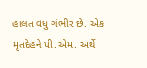હાલત વધુ ગંભીર છે. એક મૃતદેહને પી.એમ. અર્થે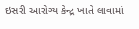ઇસરી આરોગ્ય કેન્દ્ર ખાતે લાવામાં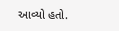આવ્યો હતો.